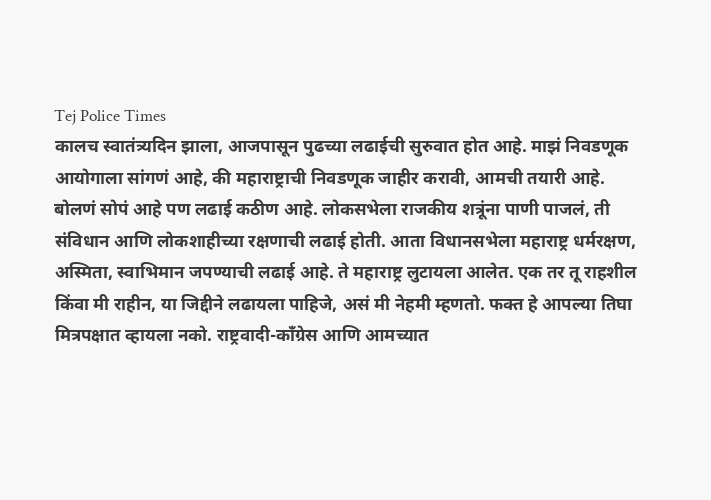Tej Police Times
कालच स्वातंत्र्यदिन झाला, आजपासून पुढच्या लढाईची सुरुवात होत आहे. माझं निवडणूक आयोगाला सांगणं आहे, की महाराष्ट्राची निवडणूक जाहीर करावी, आमची तयारी आहे. बोलणं सोपं आहे पण लढाई कठीण आहे. लोकसभेला राजकीय शत्रूंना पाणी पाजलं, ती संविधान आणि लोकशाहीच्या रक्षणाची लढाई होती. आता विधानसभेला महाराष्ट्र धर्मरक्षण, अस्मिता, स्वाभिमान जपण्याची लढाई आहे. ते महाराष्ट्र लुटायला आलेत. एक तर तू राहशील किंवा मी राहीन, या जिद्दीने लढायला पाहिजे, असं मी नेहमी म्हणतो. फक्त हे आपल्या तिघा मित्रपक्षात व्हायला नको. राष्ट्रवादी-काँग्रेस आणि आमच्यात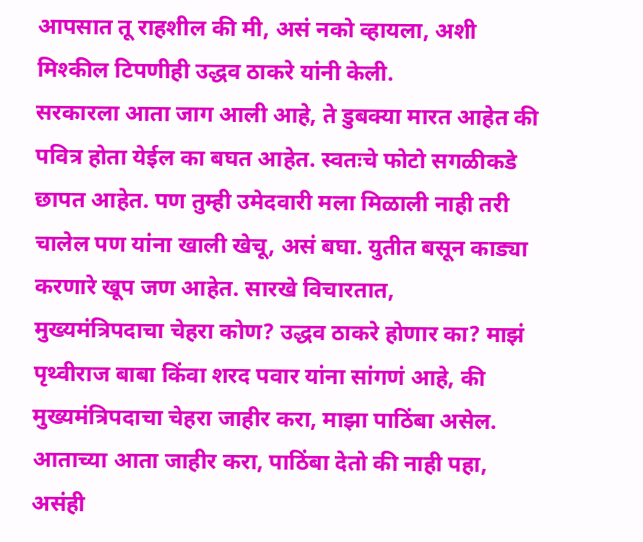आपसात तू राहशील की मी, असं नको व्हायला, अशी मिश्कील टिपणीही उद्धव ठाकरे यांनी केली.
सरकारला आता जाग आली आहे, ते डुबक्या मारत आहेत की पवित्र होता येईल का बघत आहेत. स्वतःचे फोटो सगळीकडे छापत आहेत. पण तुम्ही उमेदवारी मला मिळाली नाही तरी चालेल पण यांना खाली खेचू, असं बघा. युतीत बसून काड्या करणारे खूप जण आहेत. सारखे विचारतात,
मुख्यमंत्रिपदाचा चेहरा कोण? उद्धव ठाकरे होणार का? माझं पृथ्वीराज बाबा किंवा शरद पवार यांना सांगणं आहे, की मुख्यमंत्रिपदाचा चेहरा जाहीर करा, माझा पाठिंबा असेल. आताच्या आता जाहीर करा, पाठिंबा देतो की नाही पहा, असंही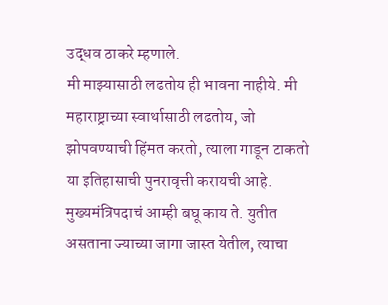उद्धव ठाकरे म्हणाले.
मी माझ्यासाठी लढतोय ही भावना नाहीये. मी महाराष्ट्राच्या स्वार्थासाठी लढतोय, जो झोपवण्याची हिंमत करतो, त्याला गाडून टाकतो या इतिहासाची पुनरावृत्ती करायची आहे. मुख्यमंत्रिपदाचं आम्ही बघू काय ते. युतीत असताना ज्याच्या जागा जास्त येतील, त्याचा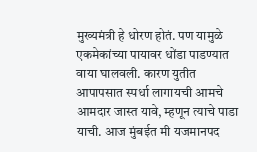मुख्यमंत्री हे धोरण होतं. पण यामुळे एकमेकांच्या पायावर धोंडा पाडण्यात वाया घालवली. कारण युतीत आपापसात स्पर्धा लागायची आमचे आमदार जास्त यावे, म्हणून त्याचे पाडा याची. आज मुंबईत मी यजमानपद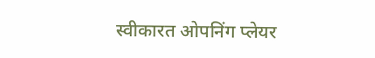स्वीकारत ओपनिंग प्लेयर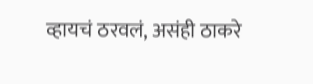व्हायचं ठरवलं, असंही ठाकरे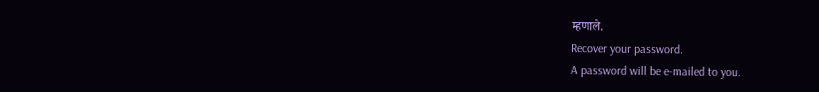म्हणाले.
Recover your password.
A password will be e-mailed to you.